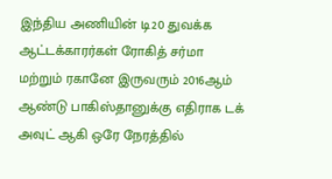இந்திய அணியின் டி20 துவக்க ஆட்டக்காரர்கள் ரோகித் சர்மா மற்றும் ரகானே இருவரும் 2016ஆம் ஆண்டு பாகிஸ்தானுக்கு எதிராக டக் அவுட் ஆகி ஒரே நேரத்தில்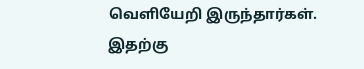வெளியேறி இருந்தார்கள்.
இதற்கு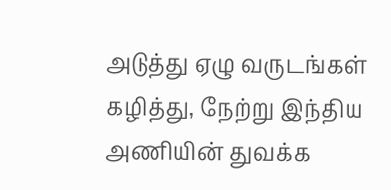அடுத்து ஏழு வருடங்கள் கழித்து, நேற்று இந்திய அணியின் துவக்க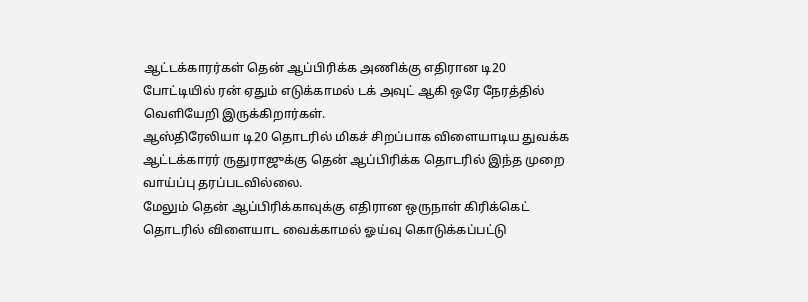ஆட்டக்காரர்கள் தென் ஆப்பிரிக்க அணிக்கு எதிரான டி20 போட்டியில் ரன் ஏதும் எடுக்காமல் டக் அவுட் ஆகி ஒரே நேரத்தில் வெளியேறி இருக்கிறார்கள்.
ஆஸ்திரேலியா டி20 தொடரில் மிகச் சிறப்பாக விளையாடிய துவக்க ஆட்டக்காரர் ருதுராஜுக்கு தென் ஆப்பிரிக்க தொடரில் இந்த முறை வாய்ப்பு தரப்படவில்லை.
மேலும் தென் ஆப்பிரிக்காவுக்கு எதிரான ஒருநாள் கிரிக்கெட் தொடரில் விளையாட வைக்காமல் ஓய்வு கொடுக்கப்பட்டு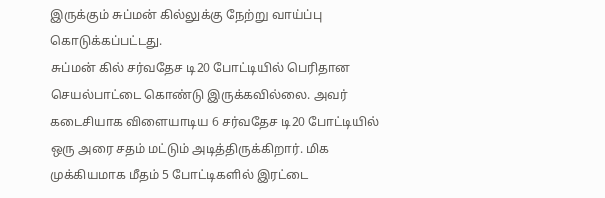இருக்கும் சுப்மன் கில்லுக்கு நேற்று வாய்ப்பு கொடுக்கப்பட்டது.
சுப்மன் கில் சர்வதேச டி20 போட்டியில் பெரிதான செயல்பாட்டை கொண்டு இருக்கவில்லை. அவர் கடைசியாக விளையாடிய 6 சர்வதேச டி20 போட்டியில் ஒரு அரை சதம் மட்டும் அடித்திருக்கிறார். மிக முக்கியமாக மீதம் 5 போட்டிகளில் இரட்டை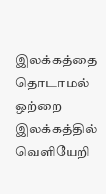இலக்கத்தை தொடாமல் ஒற்றை இலக்கத்தில் வெளியேறி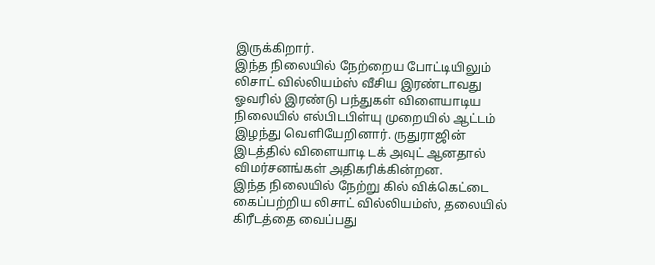இருக்கிறார்.
இந்த நிலையில் நேற்றைய போட்டியிலும் லிசாட் வில்லியம்ஸ் வீசிய இரண்டாவது ஓவரில் இரண்டு பந்துகள் விளையாடிய நிலையில் எல்பிடபிள்யு முறையில் ஆட்டம் இழந்து வெளியேறினார். ருதுராஜின் இடத்தில் விளையாடி டக் அவுட் ஆனதால் விமர்சனங்கள் அதிகரிக்கின்றன.
இந்த நிலையில் நேற்று கில் விக்கெட்டை கைப்பற்றிய லிசாட் வில்லியம்ஸ், தலையில் கிரீடத்தை வைப்பது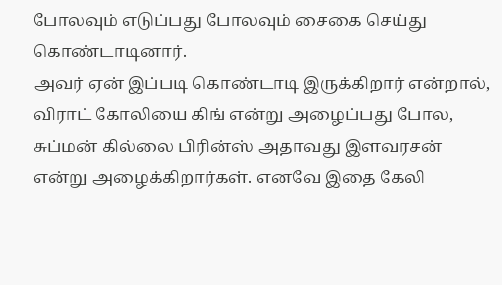போலவும் எடுப்பது போலவும் சைகை செய்து கொண்டாடினார்.
அவர் ஏன் இப்படி கொண்டாடி இருக்கிறார் என்றால், விராட் கோலியை கிங் என்று அழைப்பது போல, சுப்மன் கில்லை பிரின்ஸ் அதாவது இளவரசன் என்று அழைக்கிறார்கள். எனவே இதை கேலி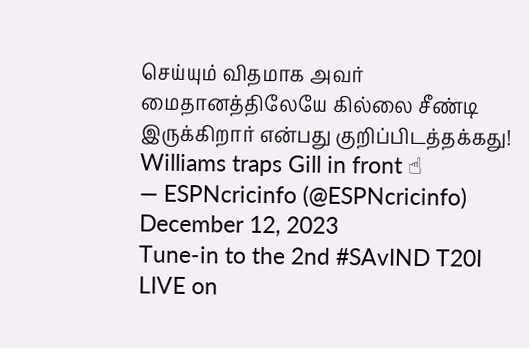செய்யும் விதமாக அவர் மைதானத்திலேயே கில்லை சீண்டி இருக்கிறார் என்பது குறிப்பிடத்தக்கது!
Williams traps Gill in front ☝
— ESPNcricinfo (@ESPNcricinfo) December 12, 2023
Tune-in to the 2nd #SAvIND T20I LIVE on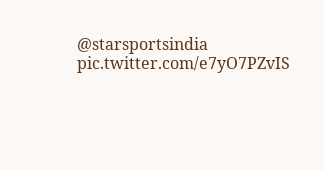@starsportsindia pic.twitter.com/e7yO7PZvIS